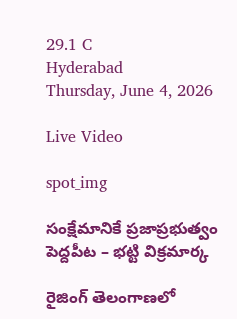29.1 C
Hyderabad
Thursday, June 4, 2026

Live Video

spot_img

సంక్షేమానికే ప్రజాప్రభుత్వం పెద్దపీట – భట్టి విక్రమార్క

రైజింగ్ తెలంగాణలో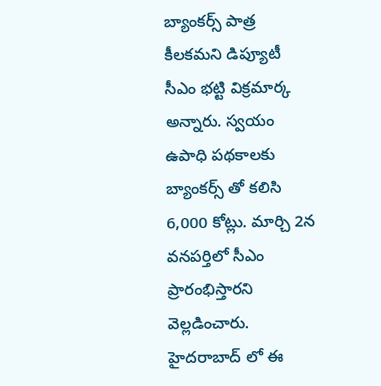బ్యాంకర్స్ పాత్ర కీలకమని డిప్యూటీ సీఎం భట్టి విక్రమార్క అన్నారు. స్వయం ఉపాధి పథకాలకు బ్యాంకర్స్ తో కలిసి 6,000 కోట్లు. మార్చి 2న వనపర్తిలో సీఎం ప్రారంభిస్తారని వెల్లడించారు. హైదరాబాద్ లో ఈ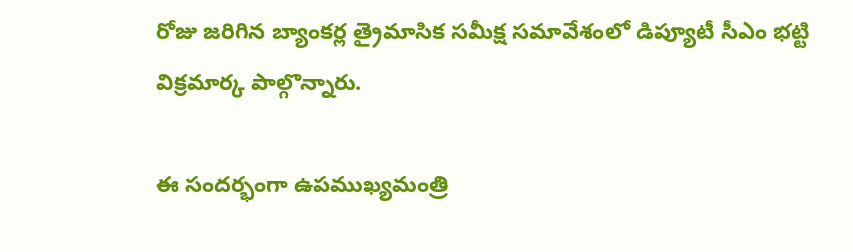రోజు జరిగిన బ్యాంకర్ల త్రైమాసిక సమీక్ష సమావేశంలో డిప్యూటీ సీఎం భట్టి విక్రమార్క పాల్గొన్నారు.

ఈ సందర్భంగా ఉపముఖ్యమంత్రి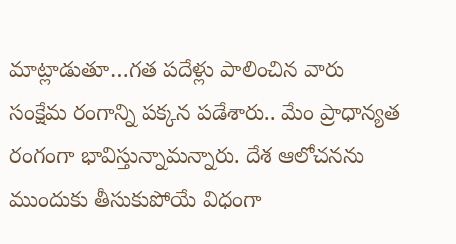మాట్లాడుతూ…గత పదేళ్లు పాలించిన వారు సంక్షేమ రంగాన్ని పక్కన పడేశారు.. మేం ప్రాధాన్యత రంగంగా భావిస్తున్నామన్నారు. దేశ ఆలోచనను ముందుకు తీసుకుపోయే విధంగా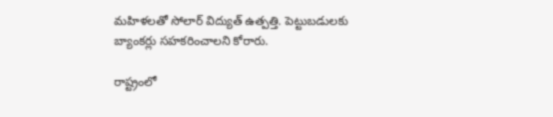మహిళలతో సోలార్ విద్యుత్ ఉత్పత్తి. పెట్టుబడులకు బ్యాంకర్లు సహకరించాలని కోరారు.

రాష్ట్రంలో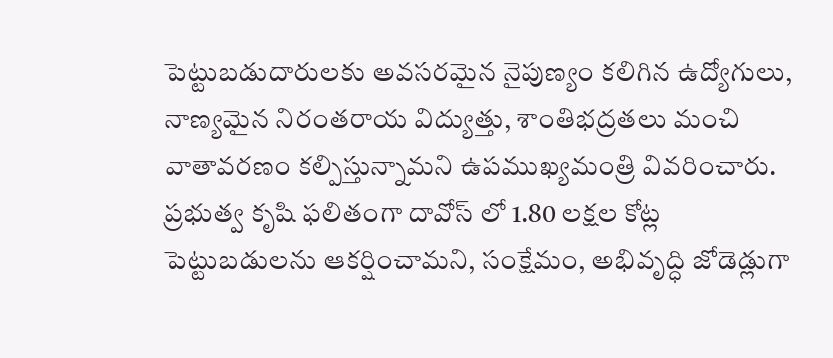పెట్టుబడుదారులకు అవసరమైన నైపుణ్యం కలిగిన ఉద్యోగులు, నాణ్యమైన నిరంతరాయ విద్యుత్తు, శాంతిభద్రతలు మంచి వాతావరణం కల్పిస్తున్నామని ఉపముఖ్యమంత్రి వివరించారు. ప్రభుత్వ కృషి ఫలితంగా దావోస్ లో 1.80 లక్షల కోట్ల పెట్టుబడులను ఆకర్షించామని, సంక్షేమం, అభివృద్ధి జోడెడ్లుగా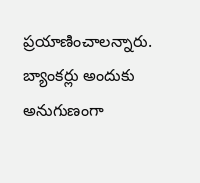ప్రయాణించాలన్నారు. బ్యాంకర్లు అందుకు అనుగుణంగా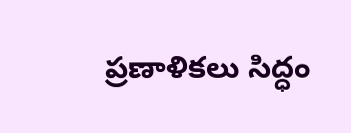ప్రణాళికలు సిద్ధం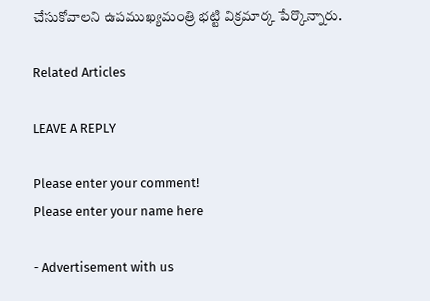చేసుకోవాలని ఉపముఖ్యమంత్రి భట్టి విక్రమార్క పేర్కొన్నారు.

Related Articles

LEAVE A REPLY

Please enter your comment!
Please enter your name here

- Advertisement with us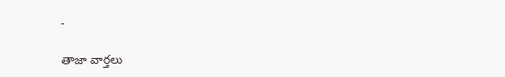-

తాజా వార్తలు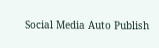Social Media Auto Publish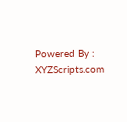Powered By : XYZScripts.com